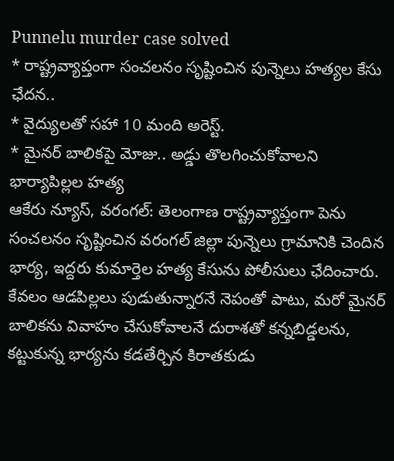Punnelu murder case solved
* రాష్ట్రవ్యాప్తంగా సంచలనం సృష్టించిన పున్నెలు హత్యల కేసు ఛేదన..
* వైద్యులతో సహా 10 మంది అరెస్ట్.
* మైనర్ బాలికపై మోజు.. అడ్డు తొలగించుకోవాలని భార్యాపిల్లల హత్య
ఆకేరు న్యూస్, వరంగల్: తెలంగాణ రాష్ట్రవ్యాప్తంగా పెను సంచలనం సృష్టించిన వరంగల్ జిల్లా పున్నెలు గ్రామానికి చెందిన భార్య, ఇద్దరు కుమార్తెల హత్య కేసును పోలీసులు ఛేదించారు. కేవలం ఆడపిల్లలు పుడుతున్నారనే నెపంతో పాటు, మరో మైనర్ బాలికను వివాహం చేసుకోవాలనే దురాశతో కన్నబిడ్డలను, కట్టుకున్న భార్యను కడతేర్చిన కిరాతకుడు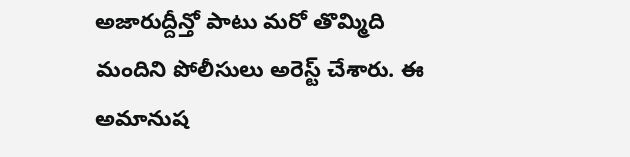అజారుద్దీన్తో పాటు మరో తొమ్మిది మందిని పోలీసులు అరెస్ట్ చేశారు. ఈ అమానుష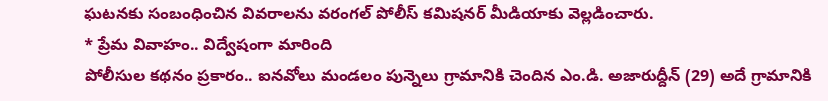ఘటనకు సంబంధించిన వివరాలను వరంగల్ పోలీస్ కమిషనర్ మీడియాకు వెల్లడించారు.
* ప్రేమ వివాహం.. విద్వేషంగా మారింది
పోలీసుల కథనం ప్రకారం.. ఐనవోలు మండలం పున్నెలు గ్రామానికి చెందిన ఎం.డి. అజారుద్దీన్ (29) అదే గ్రామానికి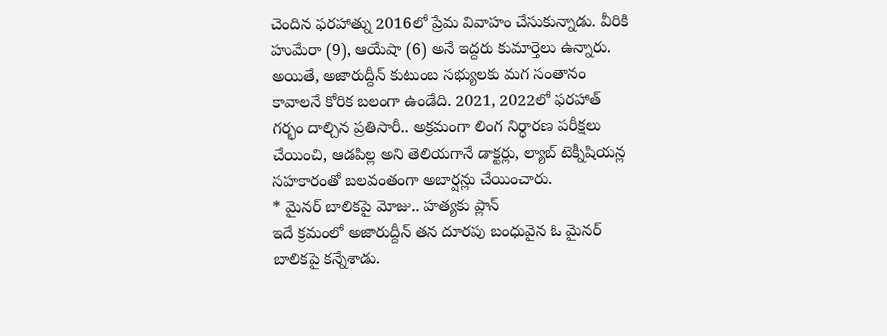చెందిన ఫరహాత్ను 2016లో ప్రేమ వివాహం చేసుకున్నాడు. వీరికి హుమేరా (9), ఆయేషా (6) అనే ఇద్దరు కుమార్తెలు ఉన్నారు. అయితే, అజారుద్దీన్ కుటుంబ సభ్యులకు మగ సంతానం కావాలనే కోరిక బలంగా ఉండేది. 2021, 2022లో ఫరహాత్ గర్భం దాల్చిన ప్రతిసారీ.. అక్రమంగా లింగ నిర్ధారణ పరీక్షలు చేయించి, ఆడపిల్ల అని తెలియగానే డాక్టర్లు, ల్యాబ్ టెక్నీషియన్ల సహకారంతో బలవంతంగా అబార్షన్లు చేయించారు.
* మైనర్ బాలికపై మోజు.. హత్యకు ప్లాన్
ఇదే క్రమంలో అజారుద్దీన్ తన దూరపు బంధువైన ఓ మైనర్ బాలికపై కన్నేశాడు.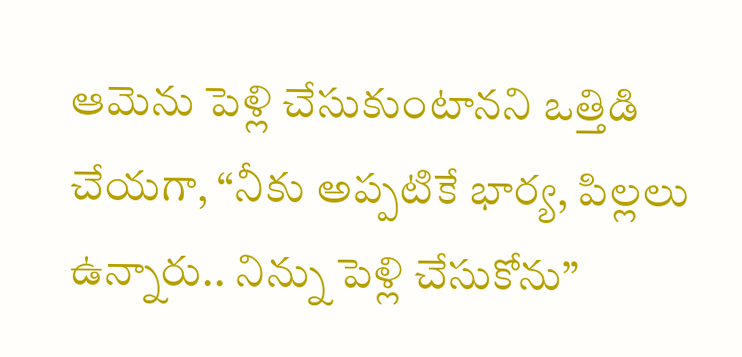ఆమెను పెళ్లి చేసుకుంటానని ఒత్తిడి చేయగా, “నీకు అప్పటికే భార్య, పిల్లలు ఉన్నారు.. నిన్ను పెళ్లి చేసుకోను”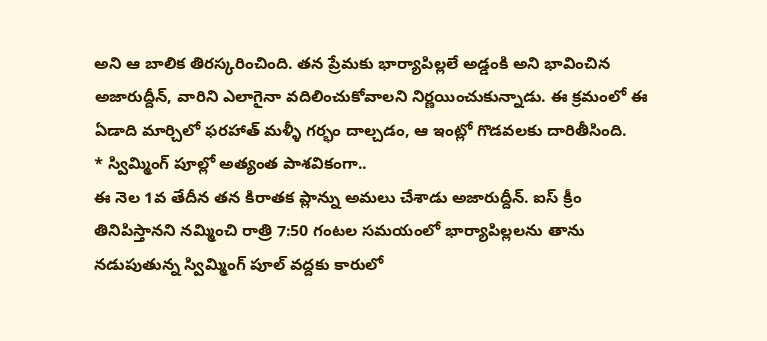అని ఆ బాలిక తిరస్కరించింది. తన ప్రేమకు భార్యాపిల్లలే అడ్డంకి అని భావించిన అజారుద్దీన్, వారిని ఎలాగైనా వదిలించుకోవాలని నిర్ణయించుకున్నాడు. ఈ క్రమంలో ఈ ఏడాది మార్చిలో ఫరహాత్ మళ్ళీ గర్భం దాల్చడం, ఆ ఇంట్లో గొడవలకు దారితీసింది.
* స్విమ్మింగ్ పూల్లో అత్యంత పాశవికంగా..
ఈ నెల 1వ తేదీన తన కిరాతక ప్లాన్ను అమలు చేశాడు అజారుద్దీన్. ఐస్ క్రీం తినిపిస్తానని నమ్మించి రాత్రి 7:50 గంటల సమయంలో భార్యాపిల్లలను తాను నడుపుతున్న స్విమ్మింగ్ పూల్ వద్దకు కారులో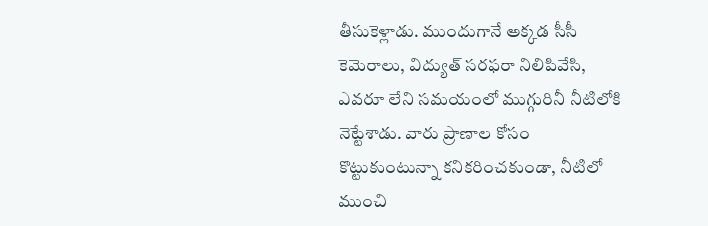తీసుకెళ్లాడు. ముందుగానే అక్కడ సీసీ కెమెరాలు, విద్యుత్ సరఫరా నిలిపివేసి, ఎవరూ లేని సమయంలో ముగ్గురినీ నీటిలోకి నెట్టేశాడు. వారు ప్రాణాల కోసం కొట్టుకుంటున్నా కనికరించకుండా, నీటిలో ముంచి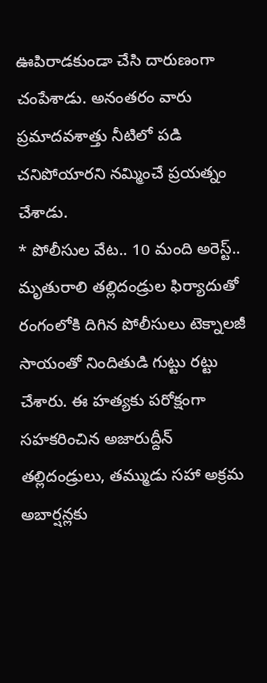ఊపిరాడకుండా చేసి దారుణంగా చంపేశాడు. అనంతరం వారు ప్రమాదవశాత్తు నీటిలో పడి చనిపోయారని నమ్మించే ప్రయత్నం చేశాడు.
* పోలీసుల వేట.. 10 మంది అరెస్ట్..
మృతురాలి తల్లిదండ్రుల ఫిర్యాదుతో రంగంలోకి దిగిన పోలీసులు టెక్నాలజీ సాయంతో నిందితుడి గుట్టు రట్టు చేశారు. ఈ హత్యకు పరోక్షంగా సహకరించిన అజారుద్దీన్ తల్లిదండ్రులు, తమ్ముడు సహా అక్రమ అబార్షన్లకు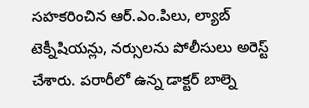సహకరించిన ఆర్.ఎం.పిలు, ల్యాబ్ టెక్నీషియన్లు, నర్సులను పోలీసులు అరెస్ట్ చేశారు. పరారీలో ఉన్న డాక్టర్ బాల్నె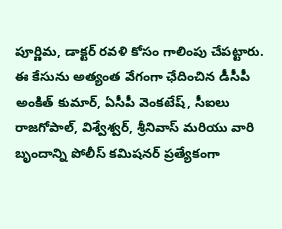పూర్ణిమ, డాక్టర్ రవళి కోసం గాలింపు చేపట్టారు.
ఈ కేసును అత్యంత వేగంగా ఛేదించిన డీసీపీ అంకిత్ కుమార్, ఏసీపీ వెంకటేష్, సీఐలు రాజగోపాల్, విశ్వేశ్వర్, శ్రీనివాస్ మరియు వారి బృందాన్ని పోలీస్ కమిషనర్ ప్రత్యేకంగా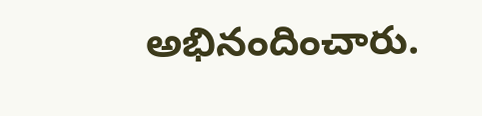అభినందించారు.